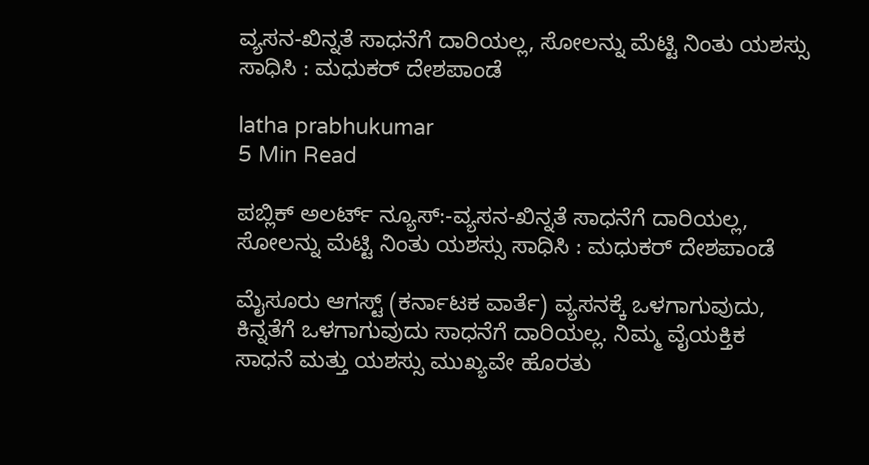ವ್ಯಸನ-ಖಿನ್ನತೆ ಸಾಧನೆಗೆ ದಾರಿಯಲ್ಲ, ಸೋಲನ್ನು ಮೆಟ್ಟಿ ನಿಂತು ಯಶಸ್ಸು ಸಾಧಿಸಿ : ಮಧುಕರ್ ದೇಶಪಾಂಡೆ

latha prabhukumar
5 Min Read

ಪಬ್ಲಿಕ್ ಅಲರ್ಟ್ ನ್ಯೂಸ್:-ವ್ಯಸನ-ಖಿನ್ನತೆ ಸಾಧನೆಗೆ ದಾರಿಯಲ್ಲ, ಸೋಲನ್ನು ಮೆಟ್ಟಿ ನಿಂತು ಯಶಸ್ಸು ಸಾಧಿಸಿ : ಮಧುಕರ್ ದೇಶಪಾಂಡೆ

ಮೈಸೂರು ಆಗಸ್ಟ್ (ಕರ್ನಾಟಕ ವಾರ್ತೆ) ವ್ಯಸನಕ್ಕೆ ಒಳಗಾಗುವುದು, ಕಿನ್ನತೆಗೆ ಒಳಗಾಗುವುದು ಸಾಧನೆಗೆ ದಾರಿಯಲ್ಲ. ನಿಮ್ಮ ವೈಯಕ್ತಿಕ ಸಾಧನೆ ಮತ್ತು ಯಶಸ್ಸು ಮುಖ್ಯವೇ ಹೊರತು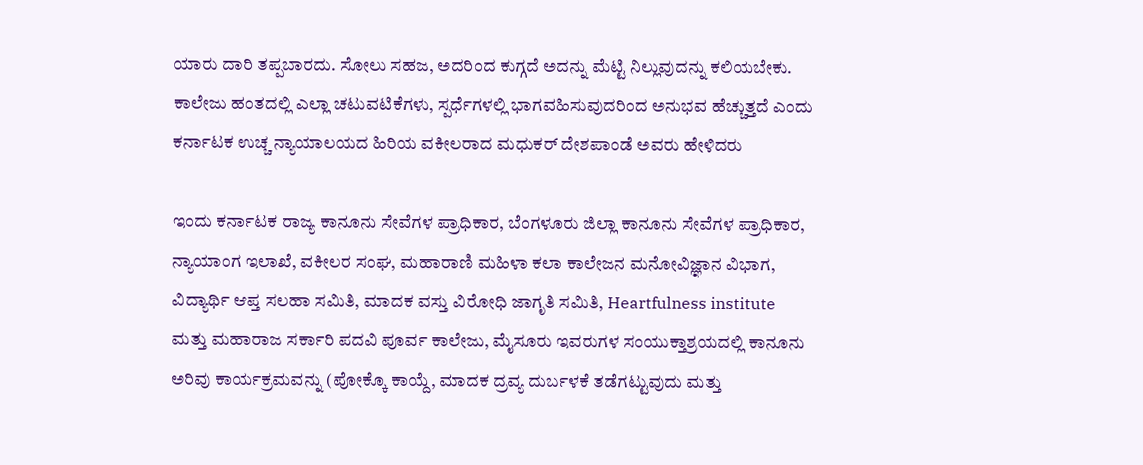ಯಾರು ದಾರಿ ತಪ್ಪಬಾರದು. ಸೋಲು ಸಹಜ, ಅದರಿಂದ ಕುಗ್ಗದೆ ಅದನ್ನು ಮೆಟ್ಟಿ ನಿಲ್ಲುವುದನ್ನು ಕಲಿಯಬೇಕು. ಕಾಲೇಜು ಹಂತದಲ್ಲಿ ಎಲ್ಲಾ ಚಟುವಟಿಕೆಗಳು, ಸ್ಪರ್ಧೆಗಳಲ್ಲಿ ಭಾಗವಹಿಸುವುದರಿಂದ ಅನುಭವ ಹೆಚ್ಚುತ್ತದೆ ಎಂದು ಕರ್ನಾಟಕ ಉಚ್ಚ ನ್ಯಾಯಾಲಯದ ಹಿರಿಯ ವಕೀಲರಾದ ಮಧುಕರ್ ದೇಶಪಾಂಡೆ ಅವರು ಹೇಳಿದರು

ಇಂದು ಕರ್ನಾಟಕ ರಾಜ್ಯ ಕಾನೂನು ಸೇವೆಗಳ ಪ್ರಾಧಿಕಾರ, ಬೆಂಗಳೂರು ಜಿಲ್ಲಾ ಕಾನೂನು ಸೇವೆಗಳ ಪ್ರಾಧಿಕಾರ, ನ್ಯಾಯಾಂಗ ಇಲಾಖೆ, ವಕೀಲರ ಸಂಘ, ಮಹಾರಾಣಿ ಮಹಿಳಾ ಕಲಾ ಕಾಲೇಜನ ಮನೋವಿಜ್ಞಾನ ವಿಭಾಗ, ವಿದ್ಯಾರ್ಥಿ ಆಪ್ತ ಸಲಹಾ ಸಮಿತಿ, ಮಾದಕ ವಸ್ತು ವಿರೋಧಿ ಜಾಗೃತಿ ಸಮಿತಿ, Heartfulness institute ಮತ್ತು ಮಹಾರಾಜ ಸರ್ಕಾರಿ ಪದವಿ ಪೂರ್ವ ಕಾಲೇಜು, ಮೈಸೂರು ಇವರುಗಳ ಸಂಯುಕ್ತಾಶ್ರಯದಲ್ಲಿ ಕಾನೂನು ಅರಿವು ಕಾರ್ಯಕ್ರಮವನ್ನು (ಪೋಕ್ಕೊ ಕಾಯ್ದೆ, ಮಾದಕ ದ್ರವ್ಯ ದುರ್ಬಳಕೆ ತಡೆಗಟ್ಟುವುದು ಮತ್ತು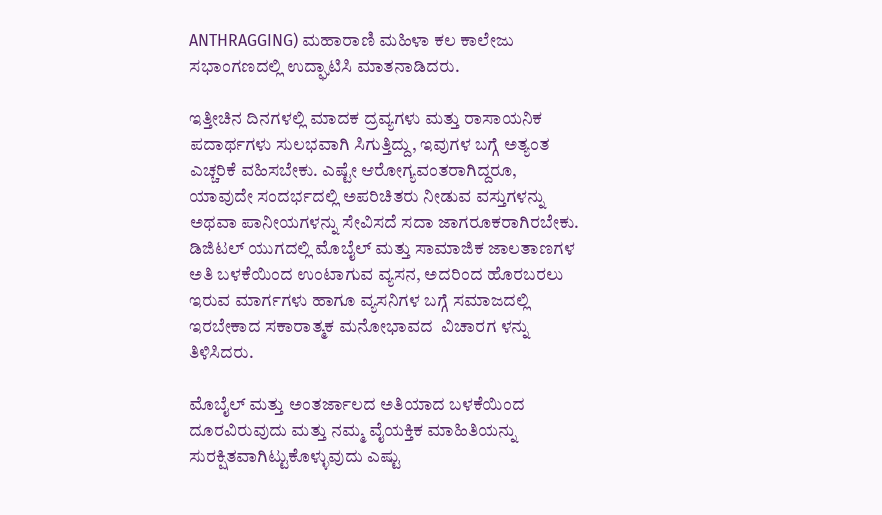ANTHRAGGING) ಮಹಾರಾಣಿ ಮಹಿಳಾ ಕಲ ಕಾಲೇಜು ಸಭಾಂಗಣದಲ್ಲಿ ಉದ್ಘಾಟಿಸಿ ಮಾತನಾಡಿದರು.

ಇತ್ತೀಚಿನ ದಿನಗಳಲ್ಲಿ ಮಾದಕ ದ್ರವ್ಯಗಳು ಮತ್ತು ರಾಸಾಯನಿಕ ಪದಾರ್ಥಗಳು ಸುಲಭವಾಗಿ ಸಿಗುತ್ತಿದ್ದು, ಇವುಗಳ ಬಗ್ಗೆ ಅತ್ಯಂತ ಎಚ್ಚರಿಕೆ ವಹಿಸಬೇಕು. ಎಷ್ಟೇ ಆರೋಗ್ಯವಂತರಾಗಿದ್ದರೂ, ಯಾವುದೇ ಸಂದರ್ಭದಲ್ಲಿ ಅಪರಿಚಿತರು ನೀಡುವ ವಸ್ತುಗಳನ್ನು ಅಥವಾ ಪಾನೀಯಗಳನ್ನು ಸೇವಿಸದೆ ಸದಾ ಜಾಗರೂಕರಾಗಿರಬೇಕು. ಡಿಜಿಟಲ್ ಯುಗದಲ್ಲಿ ಮೊಬೈಲ್ ಮತ್ತು ಸಾಮಾಜಿಕ ಜಾಲತಾಣಗಳ ಅತಿ ಬಳಕೆಯಿಂದ ಉಂಟಾಗುವ ವ್ಯಸನ, ಅದರಿಂದ ಹೊರಬರಲು ಇರುವ ಮಾರ್ಗಗಳು ಹಾಗೂ ವ್ಯಸನಿಗಳ ಬಗ್ಗೆ ಸಮಾಜದಲ್ಲಿ ಇರಬೇಕಾದ ಸಕಾರಾತ್ಮಕ ಮನೋಭಾವದ  ವಿಚಾರಗ ಳನ್ನು ತಿಳಿಸಿದರು.

ಮೊಬೈಲ್ ಮತ್ತು ಅಂತರ್ಜಾಲದ ಅತಿಯಾದ ಬಳಕೆಯಿಂದ ದೂರವಿರುವುದು ಮತ್ತು ನಮ್ಮ ವೈಯಕ್ತಿಕ ಮಾಹಿತಿಯನ್ನು ಸುರಕ್ಷಿತವಾಗಿಟ್ಟುಕೊಳ್ಳುವುದು ಎಷ್ಟು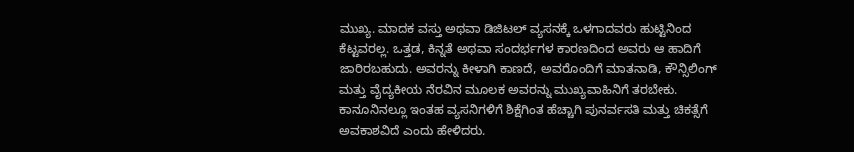ಮುಖ್ಯ. ಮಾದಕ ವಸ್ತು ಅಥವಾ ಡಿಜಿಟಲ್ ವ್ಯಸನಕ್ಕೆ ಒಳಗಾದವರು ಹುಟ್ಟಿನಿಂದ ಕೆಟ್ಟವರಲ್ಲ. ಒತ್ತಡ, ಕಿನ್ನತೆ ಅಥವಾ ಸಂದರ್ಭಗಳ ಕಾರಣದಿಂದ ಅವರು ಆ ಹಾದಿಗೆ ಜಾರಿರಬಹುದು. ಅವರನ್ನು ಕೀಳಾಗಿ ಕಾಣದೆ, ಅವರೊಂದಿಗೆ ಮಾತನಾಡಿ, ಕೌನ್ಸಿಲಿಂಗ್ ಮತ್ತು ವೈದ್ಯಕೀಯ ನೆರವಿನ ಮೂಲಕ ಅವರನ್ನು ಮುಖ್ಯವಾಹಿನಿಗೆ ತರಬೇಕು. ಕಾನೂನಿನಲ್ಲೂ ಇಂತಹ ವ್ಯಸನಿಗಳಿಗೆ ಶಿಕ್ಷೆಗಿಂತ ಹೆಚ್ಚಾಗಿ ಪುನರ್ವಸತಿ ಮತ್ತು ಚಿಕತ್ಸೆಗೆ ಅವಕಾಶವಿದೆ ಎಂದು ಹೇಳಿದರು.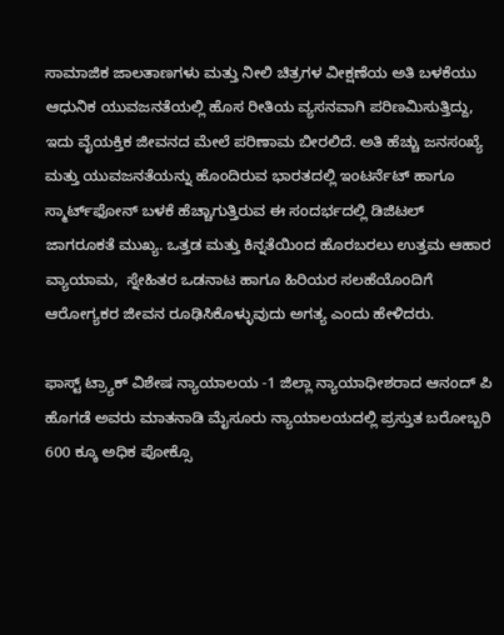ಸಾಮಾಜಿಕ ಜಾಲತಾಣಗಳು ಮತ್ತು ನೀಲಿ ಚಿತ್ರಗಳ ವೀಕ್ಷಣೆಯ ಅತಿ ಬಳಕೆಯು ಆಧುನಿಕ ಯುವಜನತೆಯಲ್ಲಿ ಹೊಸ ರೀತಿಯ ವ್ಯಸನವಾಗಿ ಪರಿಣಮಿಸುತ್ತಿದ್ದು, ಇದು ವೈಯಕ್ತಿಕ ಜೀವನದ ಮೇಲೆ ಪರಿಣಾಮ ಬೀರಲಿದೆ. ಅತಿ ಹೆಚ್ಚು ಜನಸಂಖ್ಯೆ ಮತ್ತು ಯುವಜನತೆಯನ್ನು ಹೊಂದಿರುವ ಭಾರತದಲ್ಲಿ ಇಂಟರ್ನೆಟ್ ಹಾಗೂ ಸ್ಮಾರ್ಟ್‌ಫೋನ್ ಬಳಕೆ ಹೆಚ್ಚಾಗುತ್ತಿರುವ ಈ ಸಂದರ್ಭದಲ್ಲಿ ಡಿಜಿಟಲ್ ಜಾಗರೂಕತೆ ಮುಖ್ಯ. ಒತ್ತಡ ಮತ್ತು ಕಿನ್ನತೆಯಿಂದ ಹೊರಬರಲು ಉತ್ತಮ ಆಹಾರ ವ್ಯಾಯಾಮ,  ಸ್ನೇಹಿತರ ಒಡನಾಟ ಹಾಗೂ ಹಿರಿಯರ ಸಲಹೆಯೊಂದಿಗೆ ಆರೋಗ್ಯಕರ ಜೀವನ ರೂಢಿಸಿಕೊಳ್ಳುವುದು ಅಗತ್ಯ ಎಂದು ಹೇಳಿದರು.

ಫಾಸ್ಟ್ ಟ್ರ್ಯಾಕ್ ವಿಶೇಷ ನ್ಯಾಯಾಲಯ -1 ಜಿಲ್ಲಾ ನ್ಯಾಯಾಧೀಶರಾದ ಆನಂದ್ ಪಿ ಹೊಗಡೆ ಅವರು ಮಾತನಾಡಿ ಮೈಸೂರು ನ್ಯಾಯಾಲಯದಲ್ಲಿ ಪ್ರಸ್ತುತ ಬರೋಬ್ಬರಿ 600 ಕ್ಕೂ ಅಧಿಕ ಪೋಕ್ಸೊ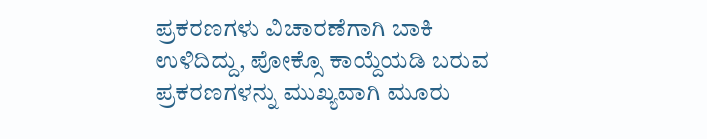ಪ್ರಕರಣಗಳು ವಿಚಾರಣೆಗಾಗಿ ಬಾಕಿ ಉಳಿದಿದ್ದು, ಪೋಕ್ಸೊ ಕಾಯ್ದೆಯಡಿ ಬರುವ ಪ್ರಕರಣಗಳನ್ನು ಮುಖ್ಯವಾಗಿ ಮೂರು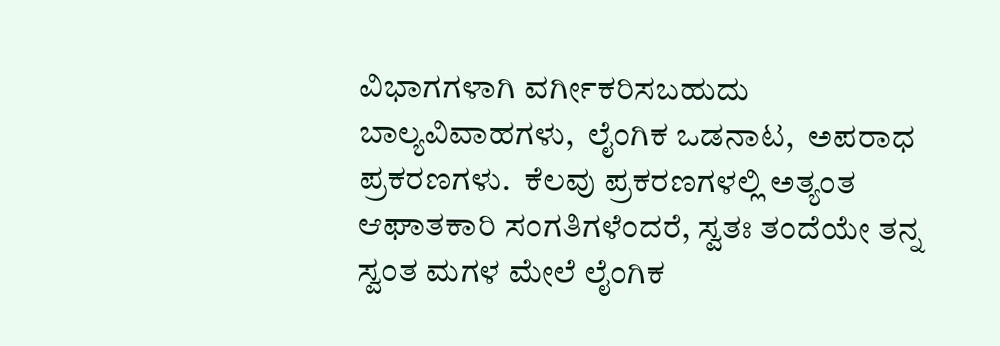ವಿಭಾಗಗಳಾಗಿ ವರ್ಗೀಕರಿಸಬಹುದು ಬಾಲ್ಯವಿವಾಹಗಳು,  ಲೈಂಗಿಕ ಒಡನಾಟ,  ಅಪರಾಧ ಪ್ರಕರಣಗಳು.  ಕೆಲವು ಪ್ರಕರಣಗಳಲ್ಲಿ ಅತ್ಯಂತ ಆಘಾತಕಾರಿ ಸಂಗತಿಗಳೆಂದರೆ, ಸ್ವತಃ ತಂದೆಯೇ ತನ್ನ ಸ್ವಂತ ಮಗಳ ಮೇಲೆ ಲೈಂಗಿಕ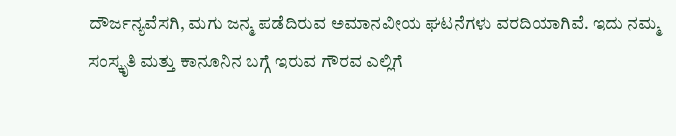ದೌರ್ಜನ್ಯವೆಸಗಿ, ಮಗು ಜನ್ಮ ಪಡೆದಿರುವ ಅಮಾನವೀಯ ಘಟನೆಗಳು ವರದಿಯಾಗಿವೆ. ಇದು ನಮ್ಮ ಸಂಸ್ಕೃತಿ ಮತ್ತು ಕಾನೂನಿನ ಬಗ್ಗೆ ಇರುವ ಗೌರವ ಎಲ್ಲಿಗೆ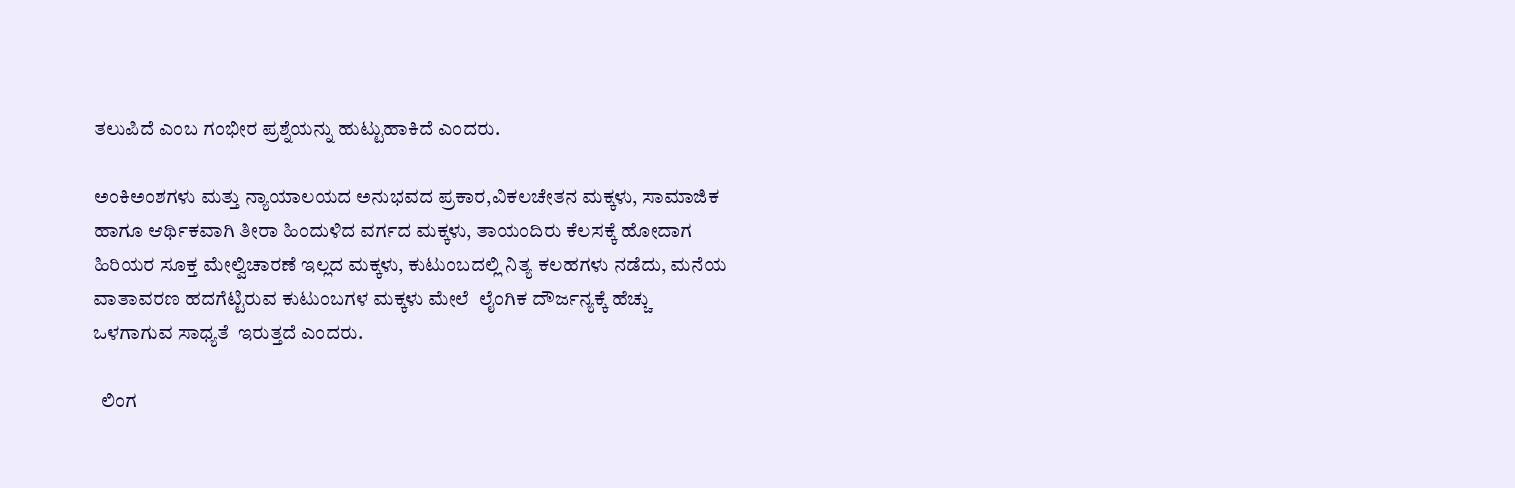ತಲುಪಿದೆ ಎಂಬ ಗಂಭೀರ ಪ್ರಶ್ನೆಯನ್ನು ಹುಟ್ಟುಹಾಕಿದೆ ಎಂದರು.

ಅಂಕಿಅಂಶಗಳು ಮತ್ತು ನ್ಯಾಯಾಲಯದ ಅನುಭವದ ಪ್ರಕಾರ,ವಿಕಲಚೇತನ ಮಕ್ಕಳು, ಸಾಮಾಜಿಕ ಹಾಗೂ ಆರ್ಥಿಕವಾಗಿ ತೀರಾ ಹಿಂದುಳಿದ ವರ್ಗದ ಮಕ್ಕಳು, ತಾಯಂದಿರು ಕೆಲಸಕ್ಕೆ ಹೋದಾಗ ಹಿರಿಯರ ಸೂಕ್ತ ಮೇಲ್ವಿಚಾರಣೆ ಇಲ್ಲದ ಮಕ್ಕಳು, ಕುಟುಂಬದಲ್ಲಿ ನಿತ್ಯ ಕಲಹಗಳು ನಡೆದು, ಮನೆಯ ವಾತಾವರಣ ಹದಗೆಟ್ಟಿರುವ ಕುಟುಂಬಗಳ ಮಕ್ಕಳು ಮೇಲೆ  ಲೈಂಗಿಕ ದೌರ್ಜನ್ಯಕ್ಕೆ ಹೆಚ್ಚು ಒಳಗಾಗುವ ಸಾಧ್ಯತೆ  ಇರುತ್ತದೆ ಎಂದರು.

  ಲಿಂಗ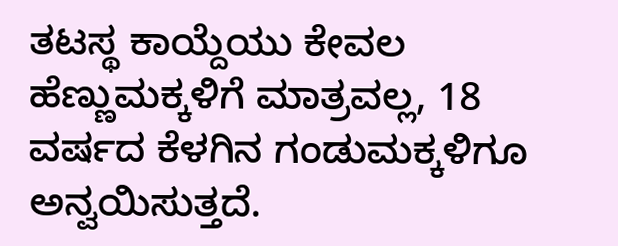ತಟಸ್ಥ ಕಾಯ್ದೆಯು ಕೇವಲ ಹೆಣ್ಣುಮಕ್ಕಳಿಗೆ ಮಾತ್ರವಲ್ಲ, 18 ವರ್ಷದ ಕೆಳಗಿನ ಗಂಡುಮಕ್ಕಳಿಗೂ ಅನ್ವಯಿಸುತ್ತದೆ.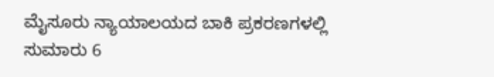ಮೈಸೂರು ನ್ಯಾಯಾಲಯದ ಬಾಕಿ ಪ್ರಕರಣಗಳಲ್ಲಿ ಸುಮಾರು 6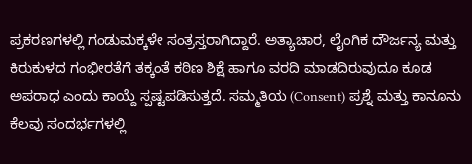ಪ್ರಕರಣಗಳಲ್ಲಿ ಗಂಡುಮಕ್ಕಳೇ ಸಂತ್ರಸ್ತರಾಗಿದ್ದಾರೆ. ಅತ್ಯಾಚಾರ, ಲೈಂಗಿಕ ದೌರ್ಜನ್ಯ ಮತ್ತು ಕಿರುಕುಳದ ಗಂಭೀರತೆಗೆ ತಕ್ಕಂತೆ ಕಠಿಣ ಶಿಕ್ಷೆ ಹಾಗೂ ವರದಿ ಮಾಡದಿರುವುದೂ ಕೂಡ ಅಪರಾಧ ಎಂದು ಕಾಯ್ದೆ ಸ್ಪಷ್ಟಪಡಿಸುತ್ತದೆ. ಸಮ್ಮತಿಯ (Consent) ಪ್ರಶ್ನೆ ಮತ್ತು ಕಾನೂನು ಕೆಲವು ಸಂದರ್ಭಗಳಲ್ಲಿ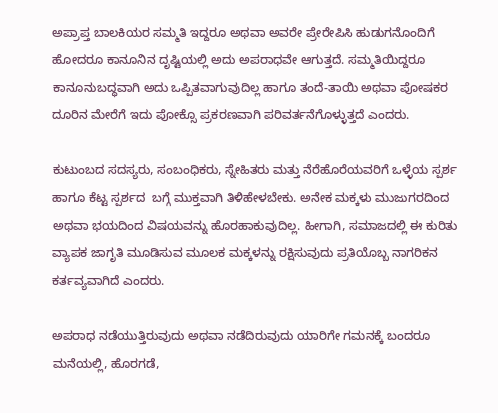ಅಪ್ರಾಪ್ತ ಬಾಲಕಿಯರ ಸಮ್ಮತಿ ಇದ್ದರೂ ಅಥವಾ ಅವರೇ ಪ್ರೇರೇಪಿಸಿ ಹುಡುಗನೊಂದಿಗೆ ಹೋದರೂ ಕಾನೂನಿನ ದೃಷ್ಟಿಯಲ್ಲಿ ಅದು ಅಪರಾಧವೇ ಆಗುತ್ತದೆ. ಸಮ್ಮತಿಯಿದ್ದರೂ ಕಾನೂನುಬದ್ಧವಾಗಿ ಅದು ಒಪ್ಪಿತವಾಗುವುದಿಲ್ಲ ಹಾಗೂ ತಂದೆ-ತಾಯಿ ಅಥವಾ ಪೋಷಕರ ದೂರಿನ ಮೇರೆಗೆ ಇದು ಪೋಕ್ಸೊ ಪ್ರಕರಣವಾಗಿ ಪರಿವರ್ತನೆಗೊಳ್ಳುತ್ತದೆ ಎಂದರು.

ಕುಟುಂಬದ ಸದಸ್ಯರು, ಸಂಬಂಧಿಕರು, ಸ್ನೇಹಿತರು ಮತ್ತು ನೆರೆಹೊರೆಯವರಿಗೆ ಒಳ್ಳೆಯ ಸ್ಪರ್ಶ  ಹಾಗೂ ಕೆಟ್ಟ ಸ್ಪರ್ಶದ  ಬಗ್ಗೆ ಮುಕ್ತವಾಗಿ ತಿಳಿಹೇಳಬೇಕು. ಅನೇಕ ಮಕ್ಕಳು ಮುಜುಗರದಿಂದ ಅಥವಾ ಭಯದಿಂದ ವಿಷಯವನ್ನು ಹೊರಹಾಕುವುದಿಲ್ಲ. ಹೀಗಾಗಿ, ಸಮಾಜದಲ್ಲಿ ಈ ಕುರಿತು ವ್ಯಾಪಕ ಜಾಗೃತಿ ಮೂಡಿಸುವ ಮೂಲಕ ಮಕ್ಕಳನ್ನು ರಕ್ಷಿಸುವುದು ಪ್ರತಿಯೊಬ್ಬ ನಾಗರಿಕನ ಕರ್ತವ್ಯವಾಗಿದೆ ಎಂದರು.

ಅಪರಾಧ ನಡೆಯುತ್ತಿರುವುದು ಅಥವಾ ನಡೆದಿರುವುದು ಯಾರಿಗೇ ಗಮನಕ್ಕೆ ಬಂದರೂ ಮನೆಯಲ್ಲಿ, ಹೊರಗಡೆ,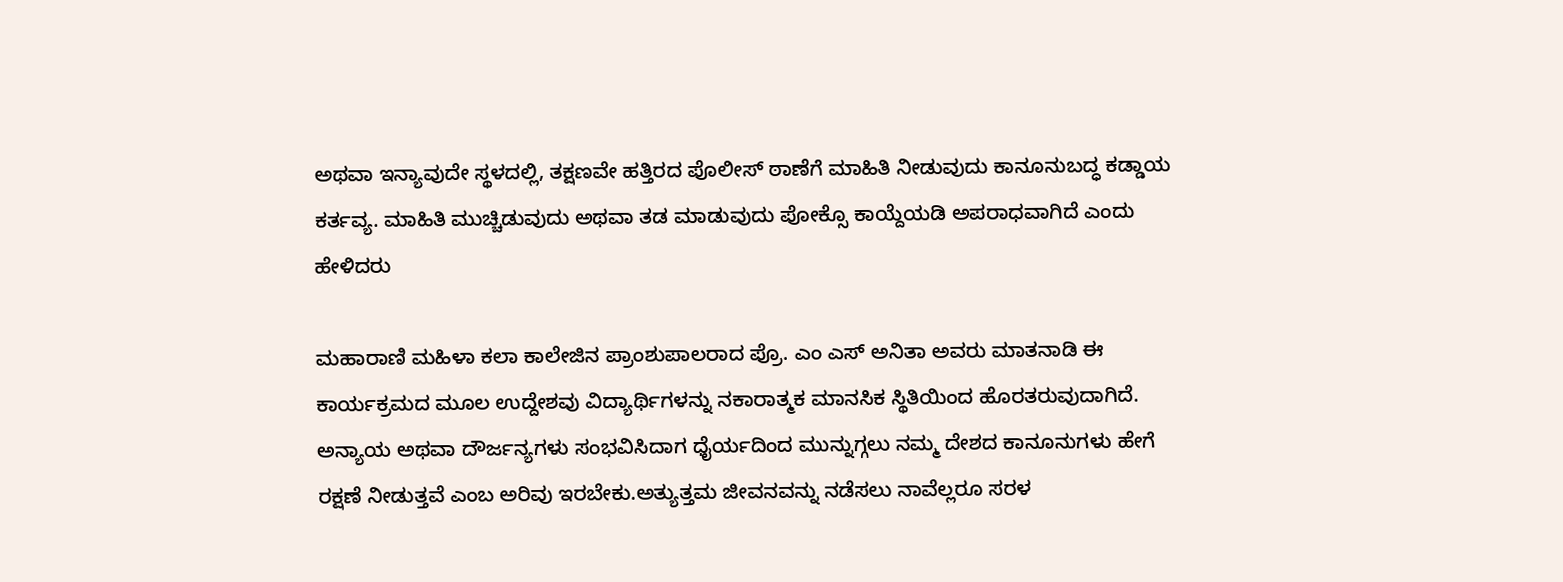ಅಥವಾ ಇನ್ಯಾವುದೇ ಸ್ಥಳದಲ್ಲಿ, ತಕ್ಷಣವೇ ಹತ್ತಿರದ ಪೊಲೀಸ್ ಠಾಣೆಗೆ ಮಾಹಿತಿ ನೀಡುವುದು ಕಾನೂನುಬದ್ಧ ಕಡ್ಡಾಯ ಕರ್ತವ್ಯ. ಮಾಹಿತಿ ಮುಚ್ಚಿಡುವುದು ಅಥವಾ ತಡ ಮಾಡುವುದು ಪೋಕ್ಸೊ ಕಾಯ್ದೆಯಡಿ ಅಪರಾಧವಾಗಿದೆ ಎಂದು ಹೇಳಿದರು

ಮಹಾರಾಣಿ ಮಹಿಳಾ ಕಲಾ ಕಾಲೇಜಿನ ಪ್ರಾಂಶುಪಾಲರಾದ ಪ್ರೊ. ಎಂ ಎಸ್ ಅನಿತಾ ಅವರು ಮಾತನಾಡಿ ಈ ಕಾರ್ಯಕ್ರಮದ ಮೂಲ ಉದ್ದೇಶವು ವಿದ್ಯಾರ್ಥಿಗಳನ್ನು ನಕಾರಾತ್ಮಕ ಮಾನಸಿಕ ಸ್ಥಿತಿಯಿಂದ ಹೊರತರುವುದಾಗಿದೆ. ಅನ್ಯಾಯ ಅಥವಾ ದೌರ್ಜನ್ಯಗಳು ಸಂಭವಿಸಿದಾಗ ಧೈರ್ಯದಿಂದ ಮುನ್ನುಗ್ಗಲು ನಮ್ಮ ದೇಶದ ಕಾನೂನುಗಳು ಹೇಗೆ ರಕ್ಷಣೆ ನೀಡುತ್ತವೆ ಎಂಬ ಅರಿವು ಇರಬೇಕು.ಅತ್ಯುತ್ತಮ ಜೀವನವನ್ನು ನಡೆಸಲು ನಾವೆಲ್ಲರೂ ಸರಳ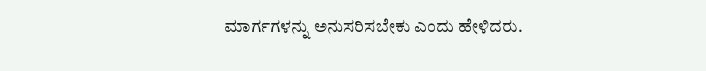ಮಾರ್ಗಗಳನ್ನು ಅನುಸರಿಸಬೇಕು ಎಂದು ಹೇಳಿದರು.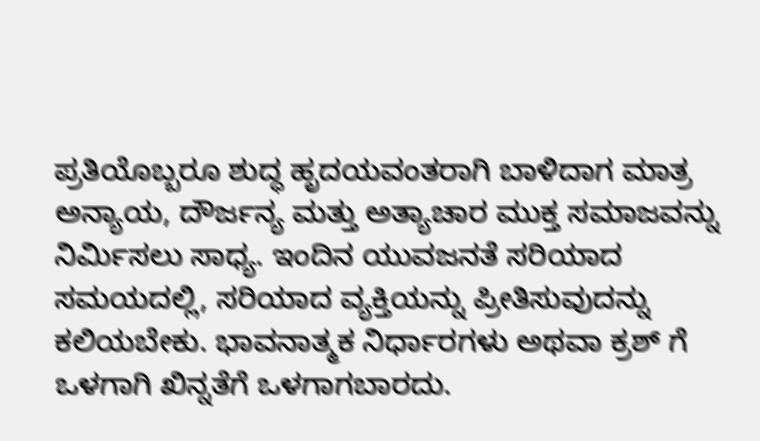ಪ್ರತಿಯೊಬ್ಬರೂ ಶುದ್ಧ ಹೃದಯವಂತರಾಗಿ ಬಾಳಿದಾಗ ಮಾತ್ರ ಅನ್ಯಾಯ, ದೌರ್ಜನ್ಯ ಮತ್ತು ಅತ್ಯಾಚಾರ ಮುಕ್ತ ಸಮಾಜವನ್ನು ನಿರ್ಮಿಸಲು ಸಾಧ್ಯ. ಇಂದಿನ ಯುವಜನತೆ ಸರಿಯಾದ ಸಮಯದಲ್ಲಿ, ಸರಿಯಾದ ವ್ಯಕ್ತಿಯನ್ನು ಪ್ರೀತಿಸುವುದನ್ನು ಕಲಿಯಬೇಕು. ಭಾವನಾತ್ಮಕ ನಿರ್ಧಾರಗಳು ಅಥವಾ ಕ್ರಶ್ ಗೆ ಒಳಗಾಗಿ ಖಿನ್ನತೆಗೆ ಒಳಗಾಗಬಾರದು.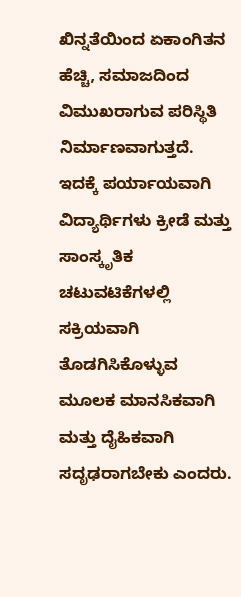ಖಿನ್ನತೆಯಿಂದ ಏಕಾಂಗಿತನ ಹೆಚ್ಚಿ, ಸಮಾಜದಿಂದ ವಿಮುಖರಾಗುವ ಪರಿಸ್ಥಿತಿ ನಿರ್ಮಾಣವಾಗುತ್ತದೆ. ಇದಕ್ಕೆ ಪರ್ಯಾಯವಾಗಿ ವಿದ್ಯಾರ್ಥಿಗಳು ಕ್ರೀಡೆ ಮತ್ತು ಸಾಂಸ್ಕೃತಿಕ ಚಟುವಟಿಕೆಗಳಲ್ಲಿ ಸಕ್ರಿಯವಾಗಿ ತೊಡಗಿಸಿಕೊಳ್ಳುವ ಮೂಲಕ ಮಾನಸಿಕವಾಗಿ ಮತ್ತು ದೈಹಿಕವಾಗಿ ಸದೃಢರಾಗಬೇಕು ಎಂದರು.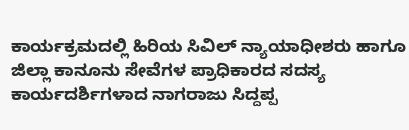ಕಾರ್ಯಕ್ರಮದಲ್ಲಿ ಹಿರಿಯ ಸಿವಿಲ್ ನ್ಯಾಯಾಧೀಶರು ಹಾಗೂ ಜಿಲ್ಲಾ ಕಾನೂನು ಸೇವೆಗಳ ಪ್ರಾಧಿಕಾರದ ಸದಸ್ಯ ಕಾರ್ಯದರ್ಶಿಗಳಾದ ನಾಗರಾಜು ಸಿದ್ದಪ್ಪ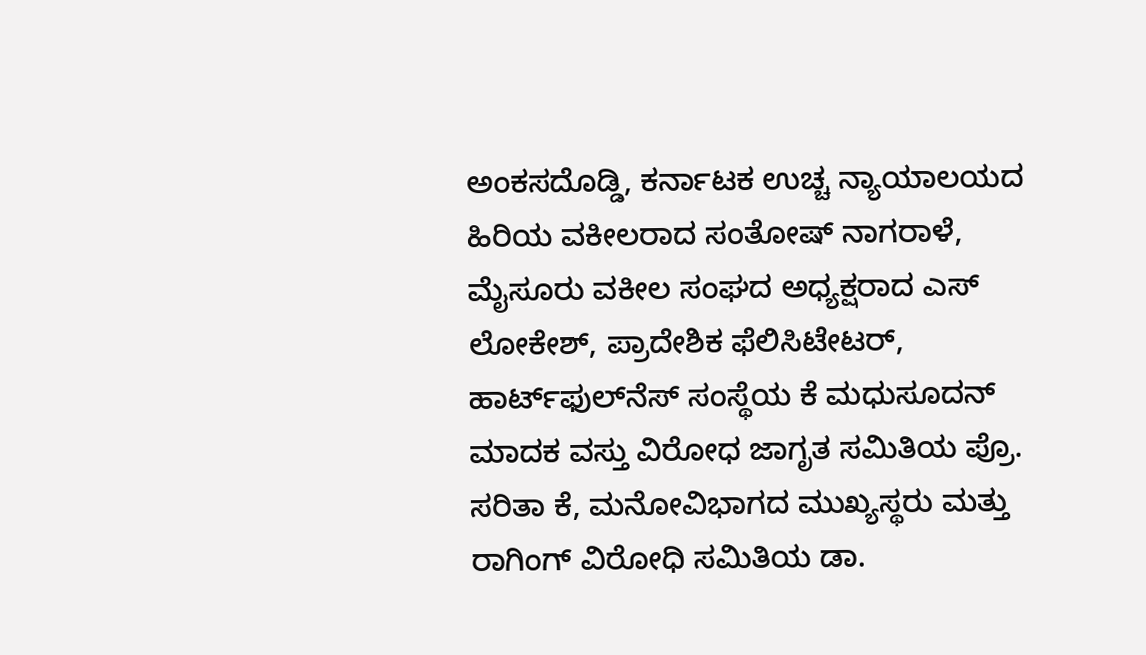ಅಂಕಸದೊಡ್ಡಿ, ಕರ್ನಾಟಕ ಉಚ್ಚ ನ್ಯಾಯಾಲಯದ ಹಿರಿಯ ವಕೀಲರಾದ ಸಂತೋಷ್ ನಾಗರಾಳೆ, ಮೈಸೂರು ವಕೀಲ ಸಂಘದ ಅಧ್ಯಕ್ಷರಾದ ಎಸ್ ಲೋಕೇಶ್, ಪ್ರಾದೇಶಿಕ ಫೆಲಿಸಿಟೇಟರ್, ಹಾರ್ಟ್‌ಫುಲ್‌ನೆಸ್ ಸಂಸ್ಥೆಯ ಕೆ ಮಧುಸೂದನ್ ಮಾದಕ ವಸ್ತು ವಿರೋಧ ಜಾಗೃತ ಸಮಿತಿಯ ಪ್ರೊ. ಸರಿತಾ ಕೆ, ಮನೋವಿಭಾಗದ ಮುಖ್ಯಸ್ಥರು ಮತ್ತು ರಾಗಿಂಗ್ ವಿರೋಧಿ ಸಮಿತಿಯ ಡಾ.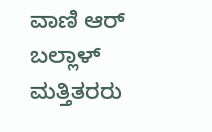ವಾಣಿ ಆರ್ ಬಲ್ಲಾಳ್ ಮತ್ತಿತರರು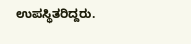ಉಪಸ್ಥಿತರಿದ್ದರು.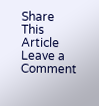Share This Article
Leave a Comment